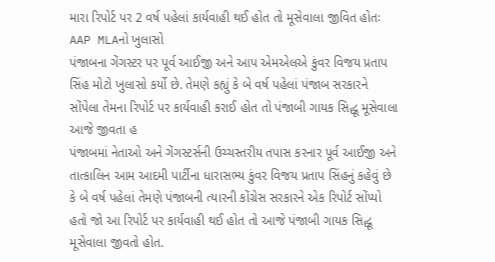મારા રિપોર્ટ પર 2 વર્ષ પહેલાં કાર્યવાહી થઈ હોત તો મૂસેવાલા જીવિત હોતઃ AAP MLAનો ખુલાસો
પંજાબના ગેંગસ્ટર પર પૂર્વ આઈજી અને આપ એમએલએ કુંવર વિજય પ્રતાપ સિંહ મોટો ખુલાસો કર્યો છે. તેમણે કહ્યું કે બે વર્ષ પહેલાં પંજાબ સરકારને સોંપેલા તેમના રિપોર્ટ પર કાર્યવાહી કરાઈ હોત તો પંજાબી ગાયક સિદ્ધૂ મૂસેવાલા આજે જીવતા હ
પંજાબમાં નેતાઓ અને ગેંગસ્ટર્સની ઉચ્ચસ્તરીય તપાસ કરનાર પૂર્વ આઈજી અને તાત્કાલિન આમ આદમી પાર્ટીના ધારાસભ્ય કુંવર વિજય પ્રતાપ સિંહનું કહેવું છે કે બે વર્ષ પહેલાં તેમણે પંજાબની ત્યારની કોંગ્રેસ સરકારને એક રિપોર્ટ સોંપ્યો હતો જો આ રિપોર્ટ પર કાર્યવાહી થઈ હોત તો આજે પંજાબી ગાયક સિદ્ધૂ મૂસેવાલા જીવતો હોત.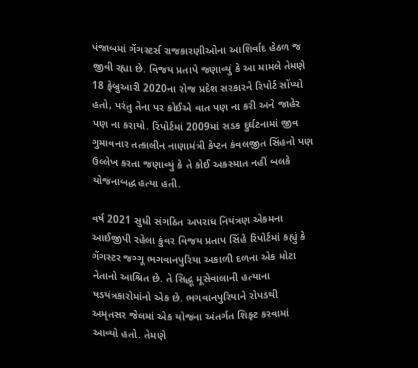પંજાબમાં ગેંગસ્ટર્સ રાજકારણીઓના આશિર્વાદ હેઠળ જ જીવી રહ્યા છે. વિજય પ્રતાપે જણાવ્યું કે આ મામલે તેમણે 18 ફેબ્રુઆરી 2020ના રોજ પ્રદેશ સરકારને રિપોર્ટ સોંપ્યો હતો, પરંતુ તેના પર કોઈએ વાત પણ ના કરી અને જાહેર પણ ના કરાયો. રિપોર્ટમાં 2009માં સડક દુર્ઘટનામાં જીવ ગુમાવનાર તત્કાલીન નાણામંત્રી કેપ્ટન કંવલજીત સિંહનો પણ ઉલ્લેખ કરતા જણાવ્યું કે તે કોઈ અકસ્માત નહીં બલકે યોજનાબદ્ધ હત્યા હતી.

વર્ષ 2021 સુધી સંગઠિત અપરાધ નિયંત્રણ એકમના આઈજીપી રહેલા કુંવર વિજય પ્રતાપ સિંહે રિપોર્ટમાં કહ્યું કે ગેંગસ્ટર જગ્ગૂ ભગવાનપુરિયા અકાળી દળના એક મોટા નેતાનો આશ્રિત છે. તે સિદ્ધૂ મૂસેવાલાની હત્યાના ષડયંત્રકારોમાંનો એક છે. ભગવાનપુરિયાને રોપડથી અમૃતસર જેલમાં એક યોજના અંતર્ગત શિફ્ટ કરવામાં આવ્યો હતો. તેમણે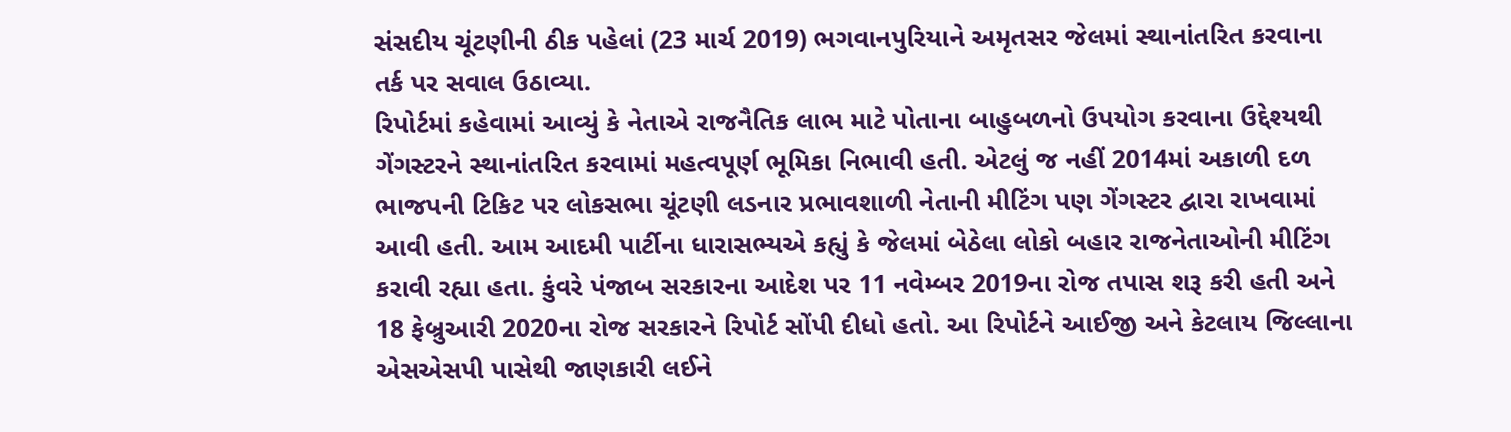સંસદીય ચૂંટણીની ઠીક પહેલાં (23 માર્ચ 2019) ભગવાનપુરિયાને અમૃતસર જેલમાં સ્થાનાંતરિત કરવાના તર્ક પર સવાલ ઉઠાવ્યા.
રિપોર્ટમાં કહેવામાં આવ્યું કે નેતાએ રાજનૈતિક લાભ માટે પોતાના બાહુબળનો ઉપયોગ કરવાના ઉદ્દેશ્યથી ગેંગસ્ટરને સ્થાનાંતરિત કરવામાં મહત્વપૂર્ણ ભૂમિકા નિભાવી હતી. એટલું જ નહીં 2014માં અકાળી દળ ભાજપની ટિકિટ પર લોકસભા ચૂંટણી લડનાર પ્રભાવશાળી નેતાની મીટિંગ પણ ગેંગસ્ટર દ્વારા રાખવામાં આવી હતી. આમ આદમી પાર્ટીના ધારાસભ્યએ કહ્યું કે જેલમાં બેઠેલા લોકો બહાર રાજનેતાઓની મીટિંગ કરાવી રહ્યા હતા. કુંવરે પંજાબ સરકારના આદેશ પર 11 નવેમ્બર 2019ના રોજ તપાસ શરૂ કરી હતી અને 18 ફેબ્રુઆરી 2020ના રોજ સરકારને રિપોર્ટ સોંપી દીધો હતો. આ રિપોર્ટને આઈજી અને કેટલાય જિલ્લાના એસએસપી પાસેથી જાણકારી લઈને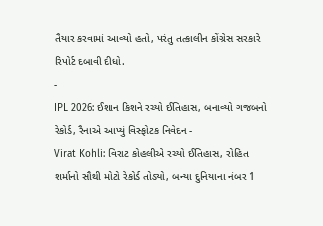તૈયાર કરવામાં આવ્યો હતો, પરંતુ તત્કાલીન કોંગ્રેસ સરકારે રિપોર્ટ દબાવી દીધો.
-
IPL 2026: ઈશાન કિશને રચ્યો ઈતિહાસ, બનાવ્યો ગજબનો રેકોર્ડ, રૈનાએ આપ્યું વિસ્ફોટક નિવેદન -
Virat Kohli: વિરાટ કોહલીએ રચ્યો ઈતિહાસ, રોહિત શર્માનો સૌથી મોટો રેકોર્ડ તોડ્યો, બન્યા દુનિયાના નંબર 1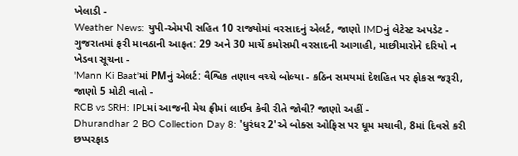ખેલાડી -
Weather News: યુપી-એમપી સહિત 10 રાજ્યોમાં વરસાદનું એલર્ટ, જાણો IMDનું લેટેસ્ટ અપડેટ -
ગુજરાતમાં ફરી માવઠાની આફત: 29 અને 30 માર્ચે કમોસમી વરસાદની આગાહી, માછીમારોને દરિયો ન ખેડવા સૂચના -
'Mann Ki Baat'માં PMનું એલર્ટ: વૈશ્વિક તણાવ વચ્ચે બોલ્યા - કઠિન સમયમાં દેશહિત પર ફોકસ જરૂરી, જાણો 5 મોટી વાતો -
RCB vs SRH: IPLમાં આજની મેચ ફ્રીમાં લાઈવ કેવી રીતે જોવી? જાણો અહીં -
Dhurandhar 2 BO Collection Day 8: 'ધુરંધર 2'એ બોક્સ ઓફિસ પર ધૂમ મચાવી, 8માં દિવસે કરી છપ્પરફાડ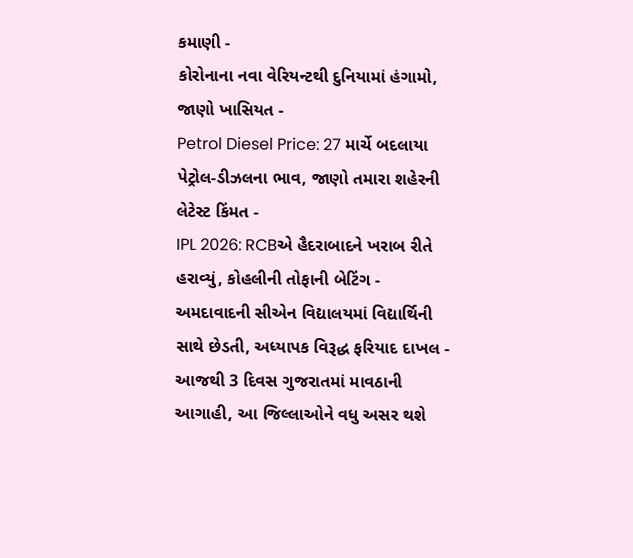કમાણી -
કોરોનાના નવા વેરિયન્ટથી દુનિયામાં હંગામો, જાણો ખાસિયત -
Petrol Diesel Price: 27 માર્ચે બદલાયા પેટ્રોલ-ડીઝલના ભાવ, જાણો તમારા શહેરની લેટેસ્ટ કિંમત -
IPL 2026: RCBએ હૈદરાબાદને ખરાબ રીતે હરાવ્યું, કોહલીની તોફાની બેટિંગ -
અમદાવાદની સીએન વિદ્યાલયમાં વિદ્યાર્થિની સાથે છેડતી, અધ્યાપક વિરૂદ્ધ ફરિયાદ દાખલ -
આજથી 3 દિવસ ગુજરાતમાં માવઠાની આગાહી, આ જિલ્લાઓને વધુ અસર થશે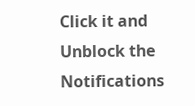Click it and Unblock the Notifications